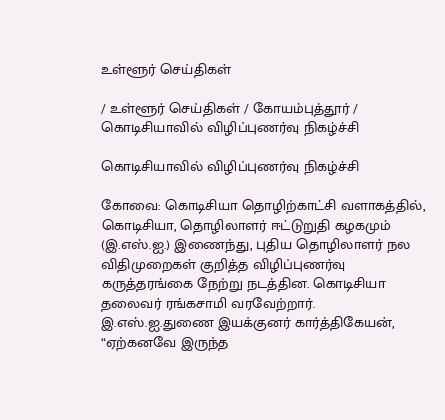உள்ளூர் செய்திகள்

/ உள்ளூர் செய்திகள் / கோயம்புத்தூர் / கொடிசியாவில் விழிப்புணர்வு நிகழ்ச்சி

கொடிசியாவில் விழிப்புணர்வு நிகழ்ச்சி

கோவை: கொடிசியா தொழிற்காட்சி வளாகத்தில், கொடிசியா, தொழிலாளர் ஈட்டுறுதி கழகமும் (இ.எஸ்.ஐ.) இணைந்து, புதிய தொழிலாளர் நல விதிமுறைகள் குறித்த விழிப்புணர்வு கருத்தரங்கை நேற்று நடத்தின. கொடிசியா தலைவர் ரங்கசாமி வரவேற்றார். இ.எஸ்.ஐ.துணை இயக்குனர் கார்த்திகேயன், “ஏற்கனவே இருந்த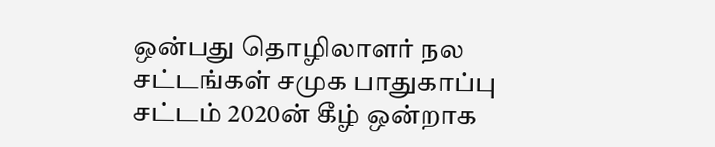ஒன்பது தொழிலாளர் நல சட்டங்கள் சமுக பாதுகாப்பு சட்டம் 2020ன் கீழ் ஒன்றாக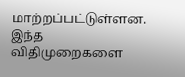மாற்றப்பட்டுள்ளன. இந்த விதிமுறைகளை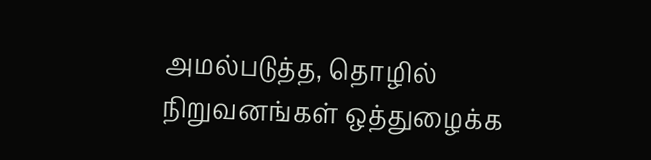அமல்படுத்த, தொழில் நிறுவனங்கள் ஒத்துழைக்க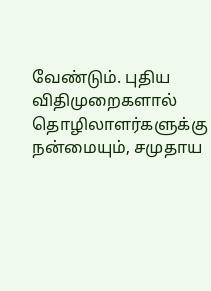வேண்டும். புதிய விதிமுறைகளால் தொழிலாளர்களுக்கு நன்மையும், சமுதாய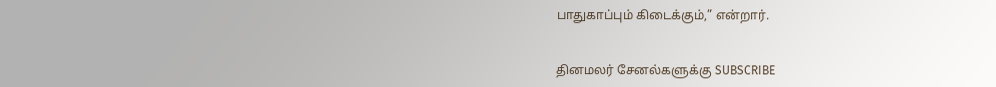பாதுகாப்பும் கிடைக்கும்,” என்றார்.


தினமலர் சேனல்களுக்கு SUBSCRIBE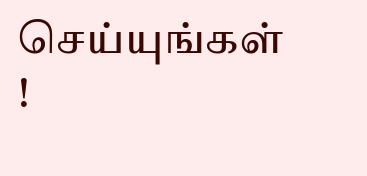செய்யுங்கள் !